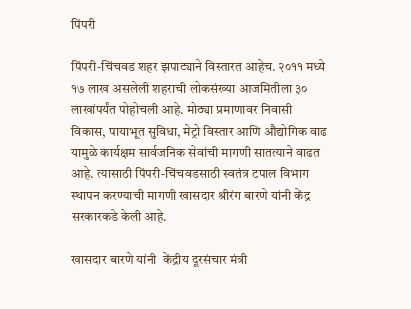पिंपरी

पिंपरी-चिंचवड शहर झपाट्याने विस्तारत आहेच. २०११ मध्ये १७ लाख असलेली शहराची लोकसंख्या आजमितीला ३० लाखांपर्यंत पोहोचली आहे. मोठ्या प्रमाणावर निवासी विकास, पायाभूत सुविधा, मेट्रो विस्तार आणि औद्योगिक वाढ यामुळे कार्यक्षम सार्वजनिक सेवांची मागणी सातत्याने वाढत आहे. त्यासाठी पिंपरी-चिंचवडसाठी स्वतंत्र टपाल विभाग स्थापन करण्याची मागणी खासदार श्रीरंग बारणे यांनी केंद्र सरकारकडे केली आहे.

खासदार बारणे यांनी  केंद्रीय दूरसंचार मंत्री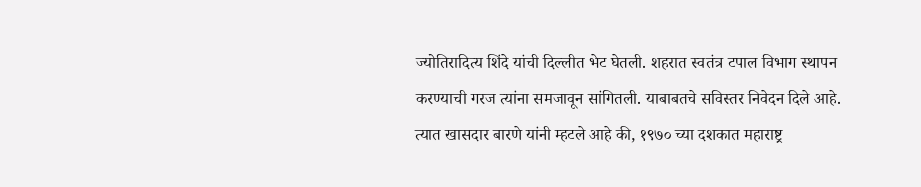ज्योतिरादित्य शिंदे यांची दिल्लीत भेट घेतली. शहरात स्वतंत्र टपाल विभाग स्थापन करण्याची गरज त्यांना समजावून सांगितली. याबाबतचे सविस्तर निवेदन दिले आहे. त्यात खासदार बारणे यांनी म्हटले आहे की, १९७० च्या दशकात महाराष्ट्र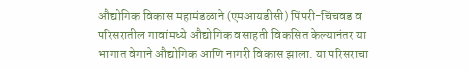औद्योगिक विकास महामंडळाने (एमआयडीसी) पिंपरी-चिंचवड व परिसरातील गावांमध्ये औद्योगिक वसाहती विकसित केल्यानंतर या भागात वेगाने औद्योगिक आणि नागरी विकास झाला. या परिसराचा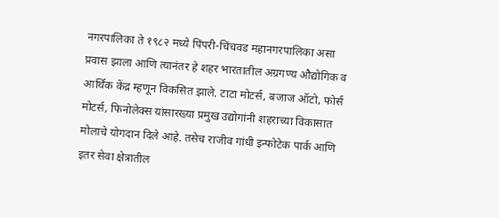नगरपालिका ते १९८२ मध्ये पिंपरी-चिंचवड महानगरपालिका असा प्रवास झाला आणि त्यानंतर हे शहर भारतातील अग्रगण्य औद्योगिक व आर्थिक केंद्र म्हणून विकसित झाले. टाटा मोटर्स, बजाज ऑटो, फोर्स मोटर्स, फिनोलेक्स यांसारख्या प्रमुख उद्योगांनी शहराच्या विकासात मोलाचे योगदान दिले आहे. तसेच राजीव गांधी इन्फोटेक पार्क आणि इतर सेवा क्षेत्रातील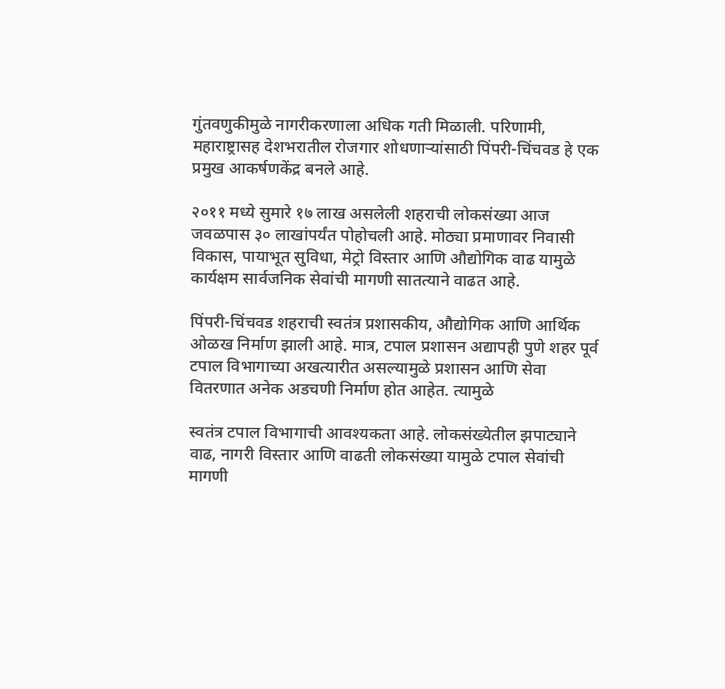गुंतवणुकीमुळे नागरीकरणाला अधिक गती मिळाली. परिणामी, महाराष्ट्रासह देशभरातील रोजगार शोधणाऱ्यांसाठी पिंपरी-चिंचवड हे एक प्रमुख आकर्षणकेंद्र बनले आहे.

२०११ मध्ये सुमारे १७ लाख असलेली शहराची लोकसंख्या आज जवळपास ३० लाखांपर्यंत पोहोचली आहे. मोठ्या प्रमाणावर निवासी विकास, पायाभूत सुविधा, मेट्रो विस्तार आणि औद्योगिक वाढ यामुळे कार्यक्षम सार्वजनिक सेवांची मागणी सातत्याने वाढत आहे.

पिंपरी-चिंचवड शहराची स्वतंत्र प्रशासकीय, औद्योगिक आणि आर्थिक ओळख निर्माण झाली आहे. मात्र, टपाल प्रशासन अद्यापही पुणे शहर पूर्व टपाल विभागाच्या अखत्यारीत असल्यामुळे प्रशासन आणि सेवा वितरणात अनेक अडचणी निर्माण होत आहेत. त्यामुळे

स्वतंत्र टपाल विभागाची आवश्यकता आहे. लोकसंख्येतील झपाट्याने वाढ, नागरी विस्तार आणि वाढती लोकसंख्या यामुळे टपाल सेवांची मागणी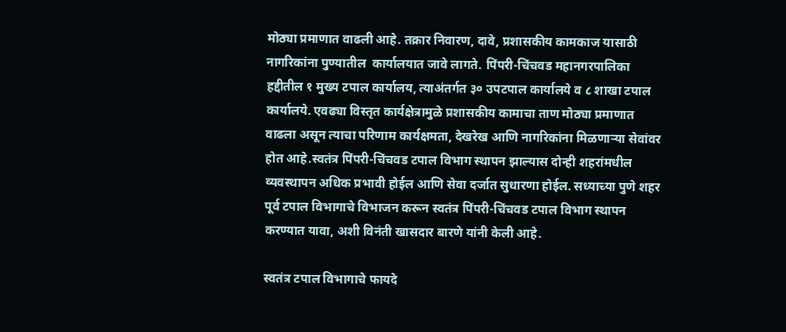मोठ्या प्रमाणात वाढली आहे. तक्रार निवारण, दावे, प्रशासकीय कामकाज यासाठी नागरिकांना पुण्यातील  कार्यालयात जावे लागते. पिंपरी-चिंचवड महानगरपालिका हद्दीतील १ मुख्य टपाल कार्यालय, त्याअंतर्गत ३० उपटपाल कार्यालये व ८ शाखा टपाल कार्यालये. एवढ्या विस्तृत कार्यक्षेत्रामुळे प्रशासकीय कामाचा ताण मोठ्या प्रमाणात वाढला असून त्याचा परिणाम कार्यक्षमता, देखरेख आणि नागरिकांना मिळणाऱ्या सेवांवर होत आहे.स्वतंत्र पिंपरी-चिंचवड टपाल विभाग स्थापन झाल्यास दोन्ही शहरांमधील व्यवस्थापन अधिक प्रभावी होईल आणि सेवा दर्जात सुधारणा होईल. सध्याच्या पुणे शहर पूर्व टपाल विभागाचे विभाजन करून स्वतंत्र पिंपरी-चिंचवड टपाल विभाग स्थापन करण्यात यावा, अशी विनंती खासदार बारणे यांनी केली आहे.

स्वतंत्र टपाल विभागाचे फायदे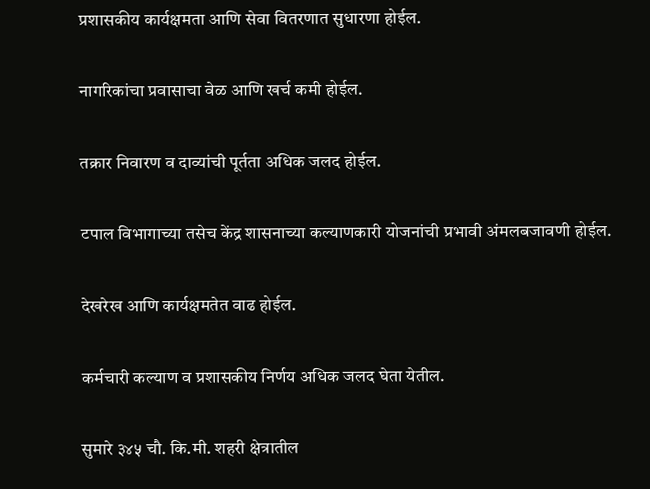प्रशासकीय कार्यक्षमता आणि सेवा वितरणात सुधारणा होईल.

नागरिकांचा प्रवासाचा वेळ आणि खर्च कमी होईल.

तक्रार निवारण व दाव्यांची पूर्तता अधिक जलद होईल.

टपाल विभागाच्या तसेच केंद्र शासनाच्या कल्याणकारी योजनांची प्रभावी अंमलबजावणी होईल.

देखरेख आणि कार्यक्षमतेत वाढ होईल.

कर्मचारी कल्याण व प्रशासकीय निर्णय अधिक जलद घेता येतील.

सुमारे ३४५ चौ. कि.मी. शहरी क्षेत्रातील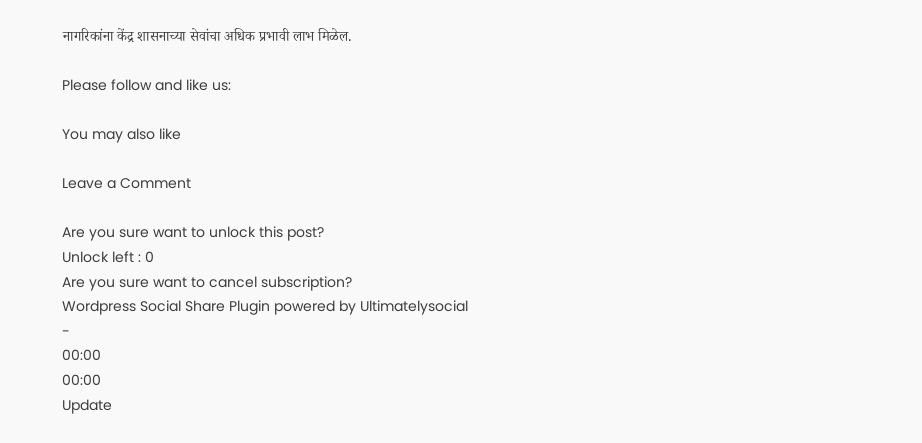नागरिकांना केंद्र शासनाच्या सेवांचा अधिक प्रभावी लाभ मिळेल.

Please follow and like us:

You may also like

Leave a Comment

Are you sure want to unlock this post?
Unlock left : 0
Are you sure want to cancel subscription?
Wordpress Social Share Plugin powered by Ultimatelysocial
-
00:00
00:00
Update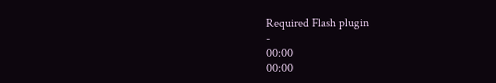Required Flash plugin
-
00:00
00:00